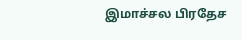இமாச்சல பிரதேச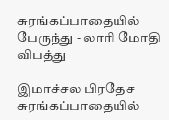சுரங்கப்பாதையில் பேருந்து - லாரி மோதி விபத்து

இமாச்சல பிரதேச சுரங்கப்பாதையில்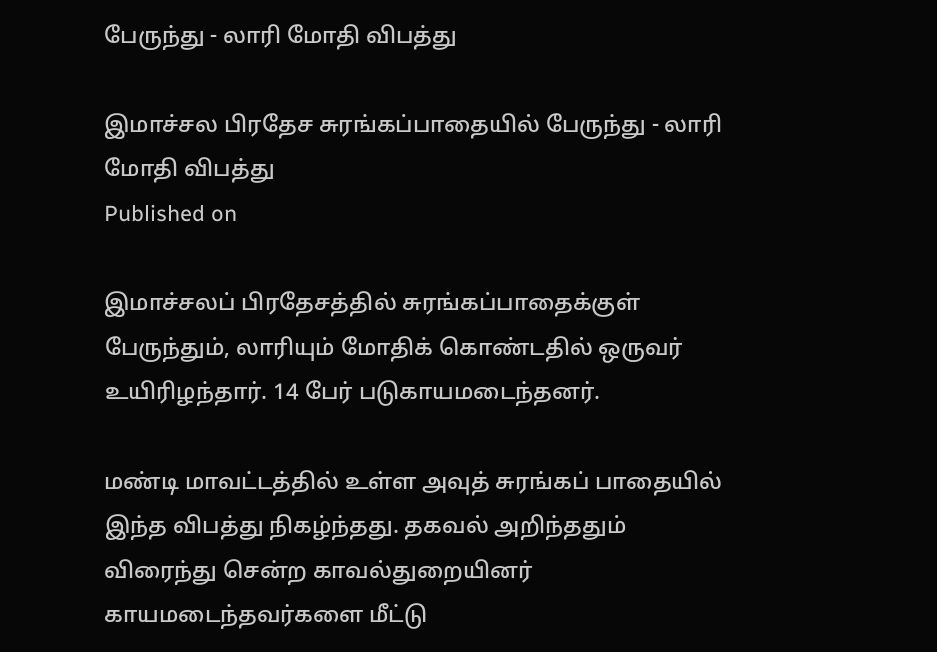பேருந்து - லாரி மோதி விபத்து

இமாச்சல பிரதேச சுரங்கப்பாதையில் பேருந்து - லாரி மோதி விபத்து
Published on

இமாச்சலப் பிரதேசத்தில் சுரங்கப்பாதைக்குள் பேருந்தும், லாரியும் மோதிக் கொண்டதில் ஒருவர் உயிரிழந்தார். 14 பேர் படுகாயமடைந்தனர்.

மண்டி மாவட்டத்தில் உள்ள அவுத் சுரங்கப் பாதையில் இந்த விபத்து நிகழ்ந்தது. தகவல் அறிந்ததும் விரைந்து சென்ற காவல்துறையினர் காயமடைந்தவர்களை மீட்டு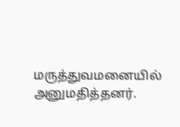மருத்துவமனையில் அனுமதித்தனர்.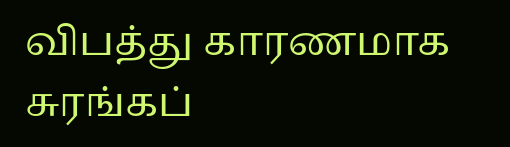விபத்து காரணமாக சுரங்கப்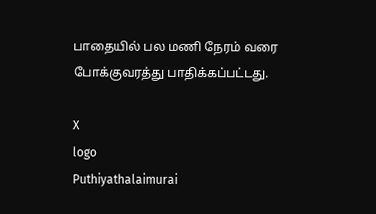பாதையில் பல மணி நேரம் வரை போக்குவரத்து பாதிக்கப்பட்டது.

X
logo
Puthiyathalaimurai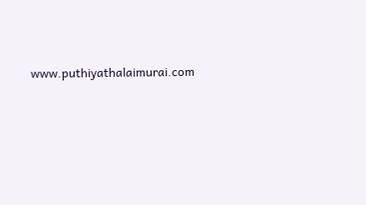www.puthiyathalaimurai.com